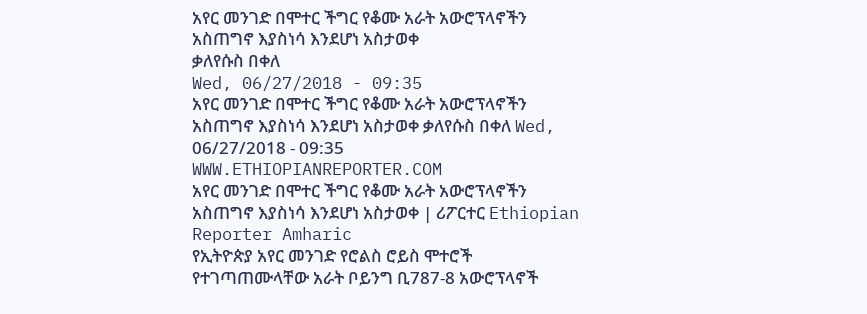አየር መንገድ በሞተር ችግር የቆሙ አራት አውሮፕላኖችን አስጠግኖ እያስነሳ እንደሆነ አስታወቀ
ቃለየሱስ በቀለ
Wed, 06/27/2018 - 09:35
አየር መንገድ በሞተር ችግር የቆሙ አራት አውሮፕላኖችን አስጠግኖ እያስነሳ እንደሆነ አስታወቀ ቃለየሱስ በቀለ Wed, 06/27/2018 - 09:35
WWW.ETHIOPIANREPORTER.COM
አየር መንገድ በሞተር ችግር የቆሙ አራት አውሮፕላኖችን አስጠግኖ እያስነሳ እንደሆነ አስታወቀ | ሪፖርተር Ethiopian Reporter Amharic
የኢትዮጵያ አየር መንገድ የሮልስ ሮይስ ሞተሮች የተገጣጠሙላቸው አራት ቦይንግ ቢ787-8 አውሮፕላኖች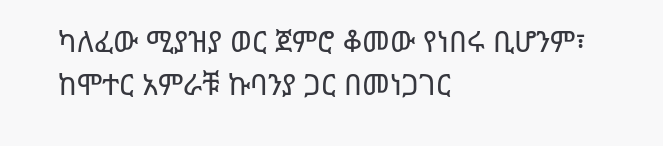ካለፈው ሚያዝያ ወር ጀምሮ ቆመው የነበሩ ቢሆንም፣ ከሞተር አምራቹ ኩባንያ ጋር በመነጋገር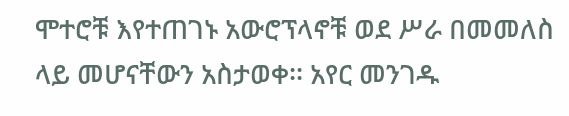ሞተሮቹ እየተጠገኑ አውሮፕላኖቹ ወደ ሥራ በመመለስ ላይ መሆናቸውን አስታወቀ፡፡ አየር መንገዱ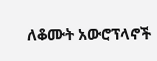ለቆሙት አውሮፕላኖች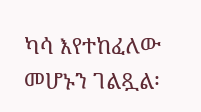ካሳ እየተከፈለው መሆኑን ገልጿል፡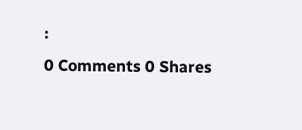፡
0 Comments 0 Shares